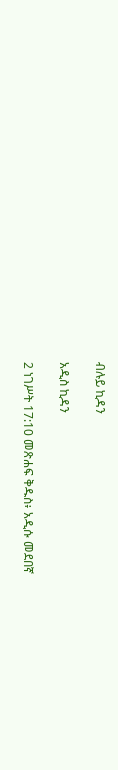ብሉይ ኪዳን

አዲስ ኪዳን

2 ነገሥት 17:10 መጽሐፍ ቅዱስ፥ አዲሱ መደበኛ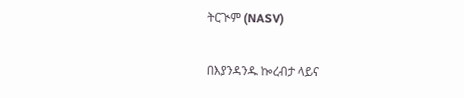ትርጒም (NASV)

በእያንዳንዱ ኰረብታ ላይና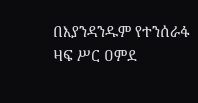በእያንዳንዱም የተንሰራፋ ዛፍ ሥር ዐምደ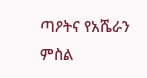ጣዖትና የአሼራን ምስል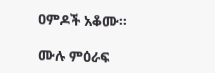ዐምዶች አቆሙ።

ሙሉ ምዕራፍ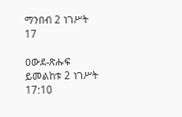ማንበብ 2 ነገሥት 17

ዐውደ-ጽሑፍ ይመልከቱ 2 ነገሥት 17:10